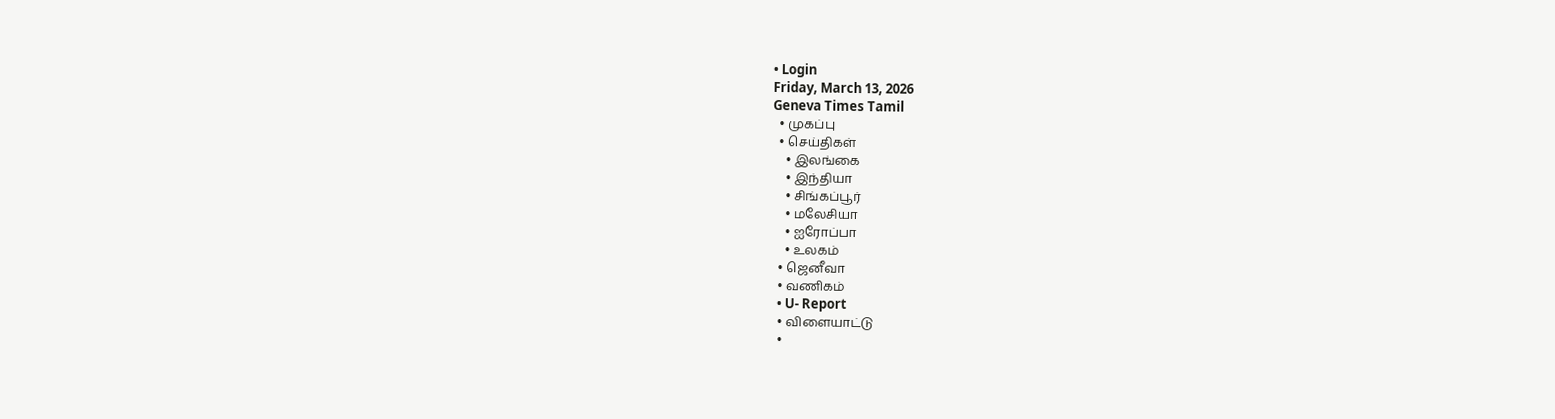• Login
Friday, March 13, 2026
Geneva Times Tamil
  • முகப்பு
  • செய்திகள்
    • இலங்கை
    • இந்தியா
    • சிங்கப்பூர்
    • மலேசியா
    • ஐரோப்பா
    • உலகம்
  • ஜெனீவா
  • வணிகம்
  • U- Report
  • விளையாட்டு
  •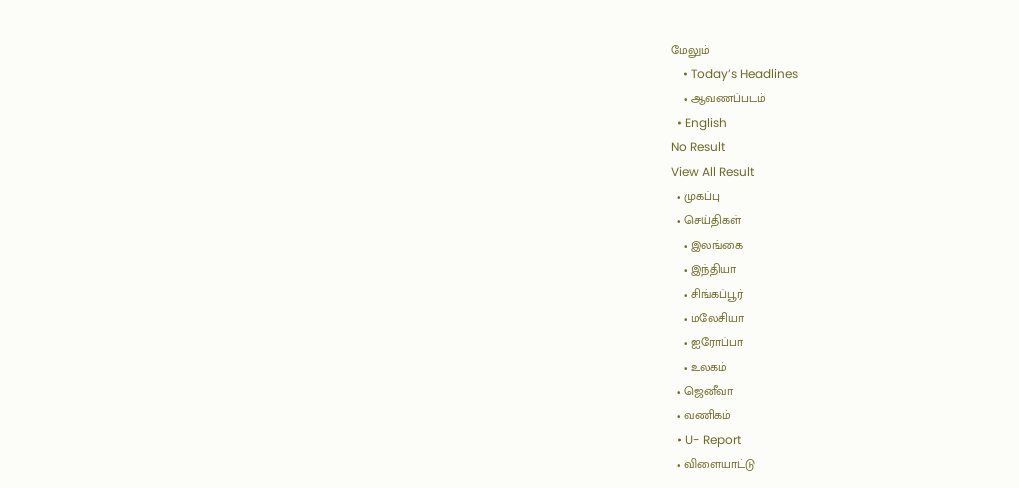மேலும்
    • Today’s Headlines
    • ஆவணப்படம்
  • English
No Result
View All Result
  • முகப்பு
  • செய்திகள்
    • இலங்கை
    • இந்தியா
    • சிங்கப்பூர்
    • மலேசியா
    • ஐரோப்பா
    • உலகம்
  • ஜெனீவா
  • வணிகம்
  • U- Report
  • விளையாட்டு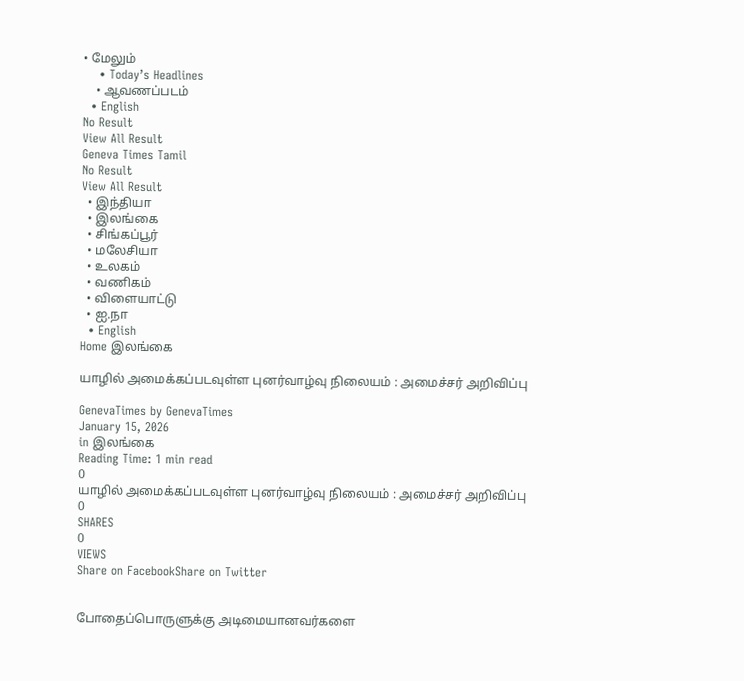• மேலும்
    • Today’s Headlines
    • ஆவணப்படம்
  • English
No Result
View All Result
Geneva Times Tamil
No Result
View All Result
  • இந்தியா
  • இலங்கை
  • சிங்கப்பூர்
  • மலேசியா
  • உலகம்
  • வணிகம்
  • விளையாட்டு
  • ஐ.நா
  • English
Home இலங்கை

யாழில் அமைக்கப்படவுள்ள புனர்வாழ்வு நிலையம் : அமைச்சர் அறிவிப்பு

GenevaTimes by GenevaTimes
January 15, 2026
in இலங்கை
Reading Time: 1 min read
0
யாழில் அமைக்கப்படவுள்ள புனர்வாழ்வு நிலையம் : அமைச்சர் அறிவிப்பு
0
SHARES
0
VIEWS
Share on FacebookShare on Twitter


போதைப்பொருளுக்கு அடிமையானவர்களை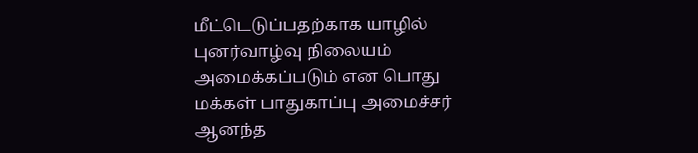மீட்டெடுப்பதற்காக யாழில் புனர்வாழ்வு நிலையம்
அமைக்கப்படும் என பொது மக்கள் பாதுகாப்பு அமைச்சர் ஆனந்த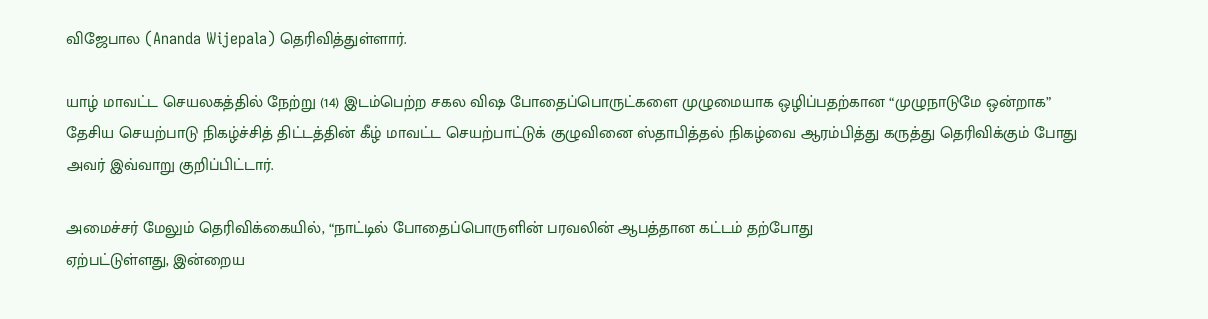விஜேபால (Ananda Wijepala) தெரிவித்துள்ளார்.

யாழ் மாவட்ட செயலகத்தில் நேற்று (14) இடம்பெற்ற சகல விஷ போதைப்பொருட்களை முழுமையாக ஒழிப்பதற்கான “முழுநாடுமே ஒன்றாக” தேசிய செயற்பாடு நிகழ்ச்சித் திட்டத்தின் கீழ் மாவட்ட செயற்பாட்டுக் குழுவினை ஸ்தாபித்தல் நிகழ்வை ஆரம்பித்து கருத்து தெரிவிக்கும் போது அவர் இவ்வாறு குறிப்பிட்டார்.

அமைச்சர் மேலும் தெரிவிக்கையில், “நாட்டில் போதைப்பொருளின் பரவலின் ஆபத்தான கட்டம் தற்போது
ஏற்பட்டுள்ளது, இன்றைய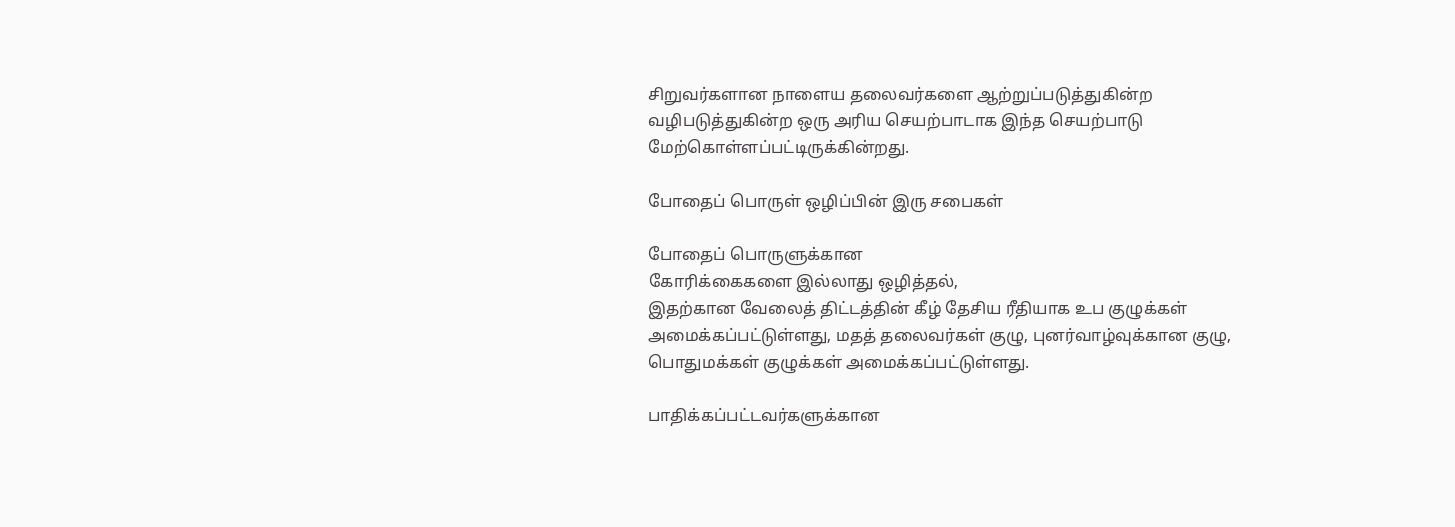சிறுவர்களான நாளைய தலைவர்களை ஆற்றுப்படுத்துகின்ற
வழிபடுத்துகின்ற ஒரு அரிய செயற்பாடாக இந்த செயற்பாடு
மேற்கொள்ளப்பட்டிருக்கின்றது.

போதைப் பொருள் ஒழிப்பின் இரு சபைகள்

போதைப் பொருளுக்கான
கோரிக்கைகளை இல்லாது ஒழித்தல்,
இதற்கான வேலைத் திட்டத்தின் கீழ் தேசிய ரீதியாக உப குழுக்கள்
அமைக்கப்பட்டுள்ளது, மதத் தலைவர்கள் குழு, புனர்வாழ்வுக்கான குழு,
பொதுமக்கள் குழுக்கள் அமைக்கப்பட்டுள்ளது.

பாதிக்கப்பட்டவர்களுக்கான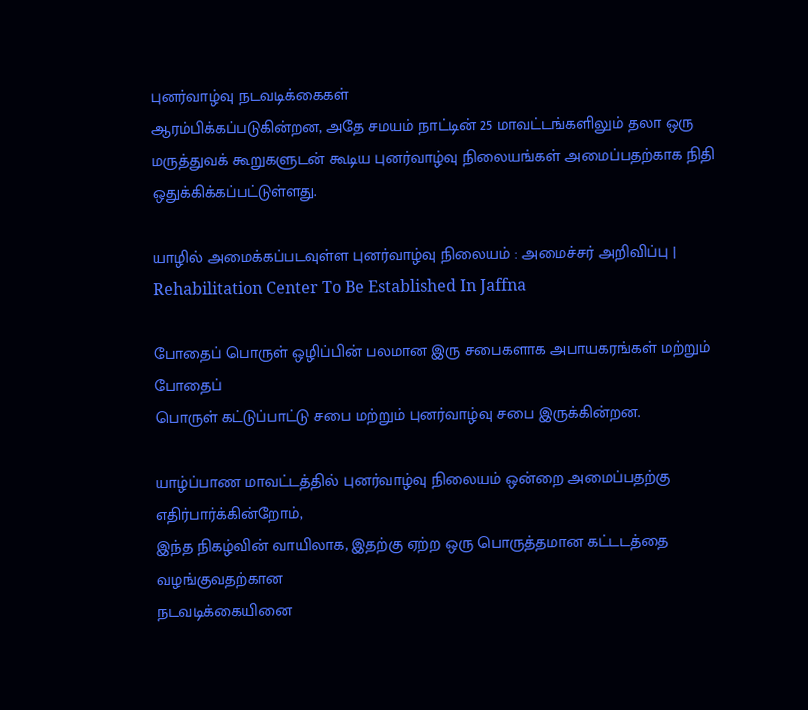புனர்வாழ்வு நடவடிக்கைகள்
ஆரம்பிக்கப்படுகின்றன, அதே சமயம் நாட்டின் 25 மாவட்டங்களிலும் தலா ஒரு
மருத்துவக் கூறுகளுடன் கூடிய புனர்வாழ்வு நிலையங்கள் அமைப்பதற்காக நிதி
ஒதுக்கிக்கப்பட்டுள்ளது.

யாழில் அமைக்கப்படவுள்ள புனர்வாழ்வு நிலையம் : அமைச்சர் அறிவிப்பு | Rehabilitation Center To Be Established In Jaffna

போதைப் பொருள் ஒழிப்பின் பலமான இரு சபைகளாக அபாயகரங்கள் மற்றும் போதைப்
பொருள் கட்டுப்பாட்டு சபை மற்றும் புனர்வாழ்வு சபை இருக்கின்றன.

யாழ்ப்பாண மாவட்டத்தில் புனர்வாழ்வு நிலையம் ஒன்றை அமைப்பதற்கு
எதிர்பார்க்கின்றோம்,
இந்த நிகழ்வின் வாயிலாக, இதற்கு ஏற்ற ஒரு பொருத்தமான கட்டடத்தை வழங்குவதற்கான
நடவடிக்கையினை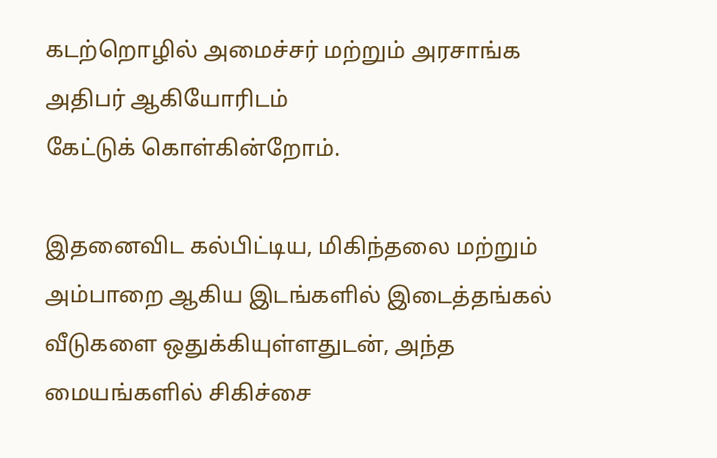கடற்றொழில் அமைச்சர் மற்றும் அரசாங்க அதிபர் ஆகியோரிடம்
கேட்டுக் கொள்கின்றோம்.

இதனைவிட கல்பிட்டிய, மிகிந்தலை மற்றும்
அம்பாறை ஆகிய இடங்களில் இடைத்தங்கல் வீடுகளை ஒதுக்கியுள்ளதுடன், அந்த
மையங்களில் சிகிச்சை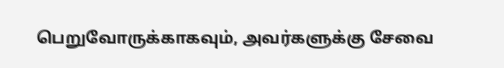பெறுவோருக்காகவும், அவர்களுக்கு சேவை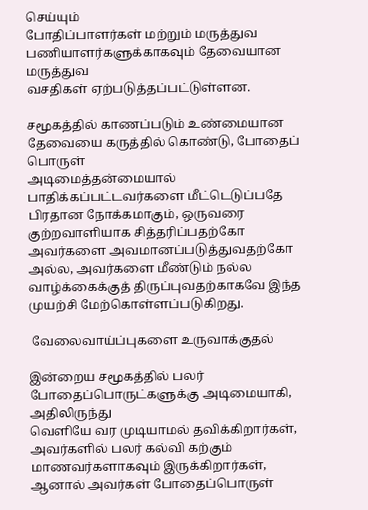செய்யும்
போதிப்பாளர்கள் மற்றும் மருத்துவ பணியாளர்களுக்காகவும் தேவையான மருத்துவ
வசதிகள் ஏற்படுத்தப்பட்டுள்ளன.

சமூகத்தில் காணப்படும் உண்மையான தேவையை கருத்தில் கொண்டு, போதைப் பொருள்
அடிமைத்தன்மையால் பாதிக்கப்பட்டவர்களை மீட்டெடுப்பதே பிரதான நோக்கமாகும், ஒருவரை குற்றவாளியாக சித்தரிப்பதற்கோ அவர்களை அவமானப்படுத்துவதற்கோ
அல்ல, அவர்களை மீண்டும் நல்ல வாழ்க்கைக்குத் திருப்புவதற்காகவே இந்த
முயற்சி மேற்கொள்ளப்படுகிறது.

 வேலைவாய்ப்புகளை உருவாக்குதல்

இன்றைய சமூகத்தில் பலர் போதைப்பொருட்களுக்கு அடிமையாகி, அதிலிருந்து
வெளியே வர முடியாமல் தவிக்கிறார்கள், அவர்களில் பலர் கல்வி கற்கும்
மாணவர்களாகவும் இருக்கிறார்கள், ஆனால் அவர்கள் போதைப்பொருள்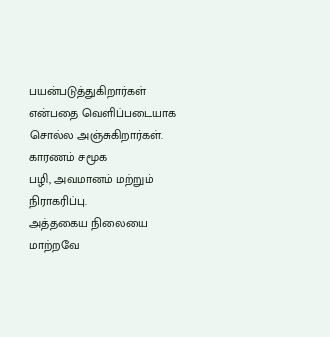பயன்படுத்துகிறார்கள் என்பதை வெளிப்படையாக சொல்ல அஞ்சுகிறார்கள். காரணம் சமூக
பழி, அவமானம் மற்றும் நிராகரிப்பு.
அத்தகைய நிலையை மாற்றவே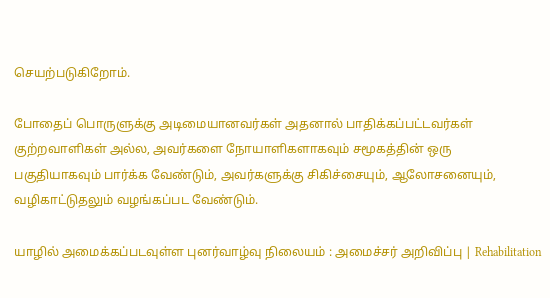செயற்படுகிறோம்.

போதைப் பொருளுக்கு அடிமையானவர்கள் அதனால் பாதிக்கப்பட்டவர்கள்
குற்றவாளிகள் அல்ல, அவர்களை நோயாளிகளாகவும் சமூகத்தின் ஒரு
பகுதியாகவும் பார்க்க வேண்டும், அவர்களுக்கு சிகிச்சையும், ஆலோசனையும்,
வழிகாட்டுதலும் வழங்கப்பட வேண்டும்.

யாழில் அமைக்கப்படவுள்ள புனர்வாழ்வு நிலையம் : அமைச்சர் அறிவிப்பு | Rehabilitation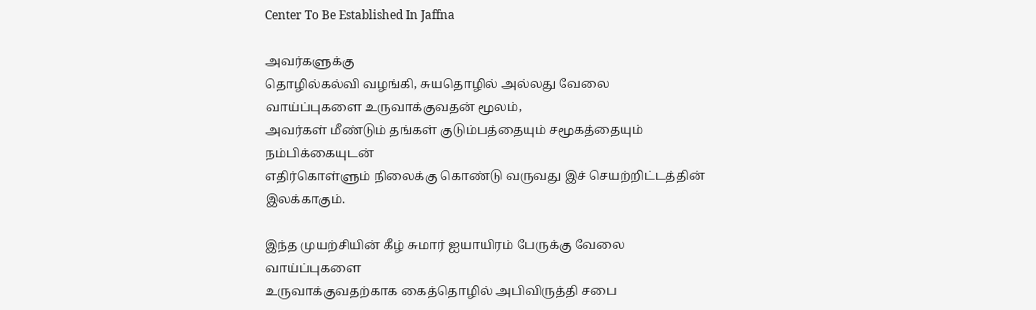Center To Be Established In Jaffna

அவர்களுக்கு
தொழில்கல்வி வழங்கி, சுயதொழில் அல்லது வேலை வாய்ப்புகளை உருவாக்குவதன் மூலம்,
அவர்கள் மீண்டும் தங்கள் குடும்பத்தையும் சமூகத்தையும் நம்பிக்கையுடன்
எதிர்கொள்ளும் நிலைக்கு கொண்டு வருவது இச் செயற்றிட்டத்தின் இலக்காகும்.

இந்த முயற்சியின் கீழ் சுமார் ஐயாயிரம் பேருக்கு வேலை வாய்ப்புகளை
உருவாக்குவதற்காக கைத்தொழில் அபிவிருத்தி சபை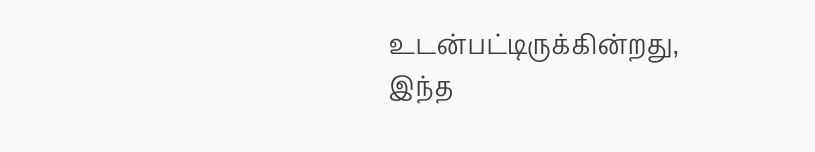உடன்பட்டிருக்கின்றது,
இந்த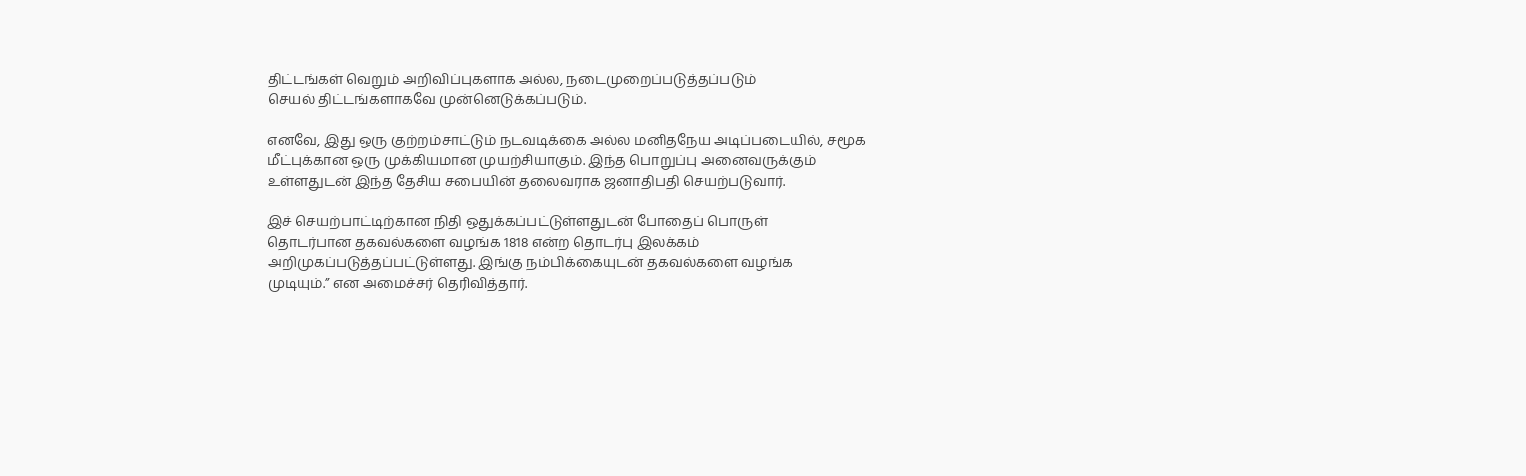திட்டங்கள் வெறும் அறிவிப்புகளாக அல்ல, நடைமுறைப்படுத்தப்படும்
செயல் திட்டங்களாகவே முன்னெடுக்கப்படும்.

எனவே, இது ஒரு குற்றம்சாட்டும் நடவடிக்கை அல்ல மனிதநேய அடிப்படையில், சமூக
மீட்புக்கான ஒரு முக்கியமான முயற்சியாகும். இந்த பொறுப்பு அனைவருக்கும்
உள்ளதுடன் இந்த தேசிய சபையின் தலைவராக ஜனாதிபதி செயற்படுவார்.

இச் செயற்பாட்டிற்கான நிதி ஒதுக்கப்பட்டுள்ளதுடன் போதைப் பொருள்
தொடர்பான தகவல்களை வழங்க 1818 என்ற தொடர்பு இலக்கம்
அறிமுகப்படுத்தப்பட்டுள்ளது. இங்கு நம்பிக்கையுடன் தகவல்களை வழங்க
முடியும்.” என அமைச்சர் தெரிவித்தார்.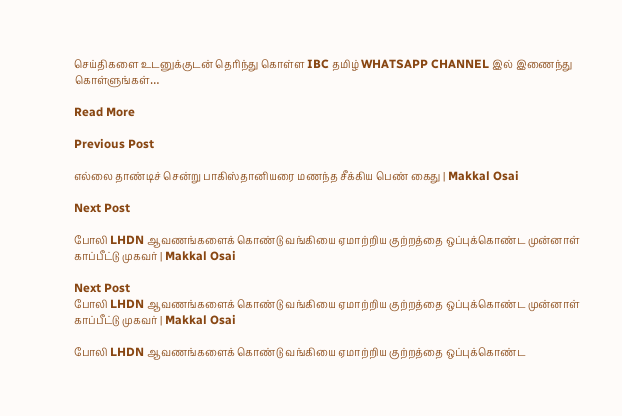செய்திகளை உடனுக்குடன் தெரிந்து கொள்ள IBC தமிழ் WHATSAPP CHANNEL இல் இணைந்து கொள்ளுங்கள்…

Read More

Previous Post

எல்லை தாண்டிச் சென்று பாகிஸ்தானியரை மணந்த சீக்கிய பெண் கைது | Makkal Osai

Next Post

போலி LHDN ஆவணங்களைக் கொண்டு வங்கியை ஏமாற்றிய குற்றத்தை ஒப்புக்கொண்ட முன்னாள் காப்பீட்டு முகவர் | Makkal Osai

Next Post
போலி LHDN ஆவணங்களைக் கொண்டு வங்கியை ஏமாற்றிய குற்றத்தை ஒப்புக்கொண்ட முன்னாள் காப்பீட்டு முகவர் | Makkal Osai

போலி LHDN ஆவணங்களைக் கொண்டு வங்கியை ஏமாற்றிய குற்றத்தை ஒப்புக்கொண்ட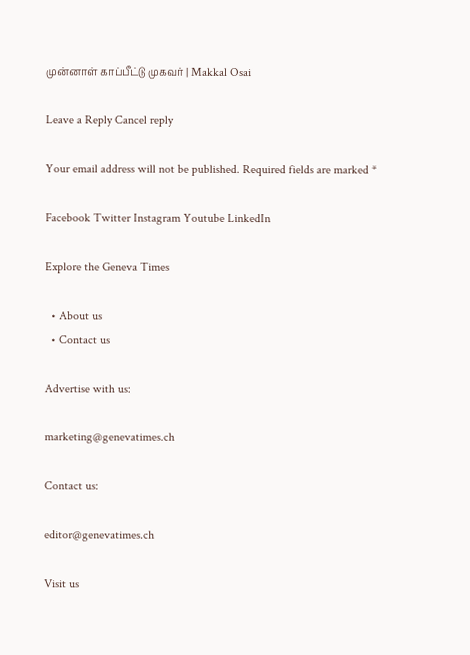முன்னாள் காப்பீட்டு முகவர் | Makkal Osai

Leave a Reply Cancel reply

Your email address will not be published. Required fields are marked *

Facebook Twitter Instagram Youtube LinkedIn

Explore the Geneva Times

  • About us
  • Contact us

Advertise with us:

marketing@genevatimes.ch

Contact us:

editor@genevatimes.ch

Visit us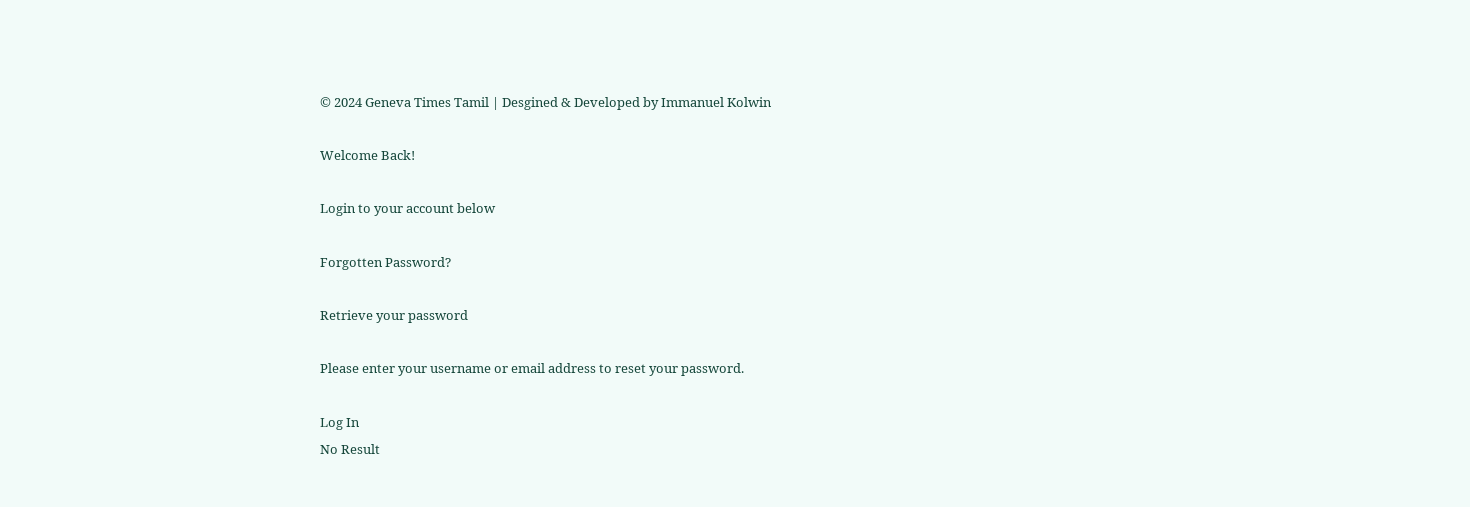© 2024 Geneva Times Tamil | Desgined & Developed by Immanuel Kolwin

Welcome Back!

Login to your account below

Forgotten Password?

Retrieve your password

Please enter your username or email address to reset your password.

Log In
No Result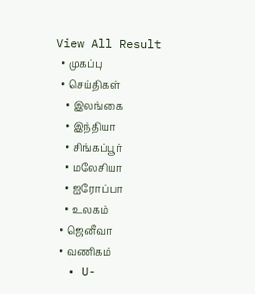View All Result
  • முகப்பு
  • செய்திகள்
    • இலங்கை
    • இந்தியா
    • சிங்கப்பூர்
    • மலேசியா
    • ஐரோப்பா
    • உலகம்
  • ஜெனீவா
  • வணிகம்
  • U-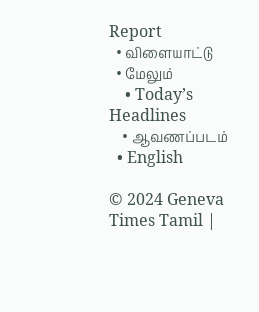Report
  • விளையாட்டு
  • மேலும்
    • Today’s Headlines
    • ஆவணப்படம்
  • English

© 2024 Geneva Times Tamil |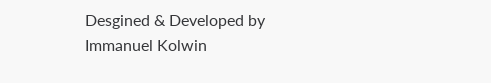Desgined & Developed by Immanuel Kolwin